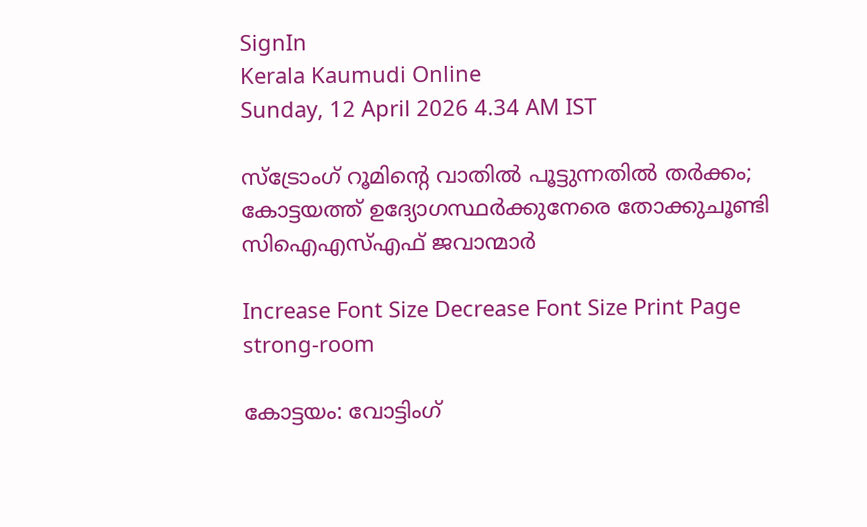SignIn
Kerala Kaumudi Online
Sunday, 12 April 2026 4.34 AM IST

സ്ട്രോംഗ് റൂമിന്റെ വാതിൽ പൂട്ടുന്നതിൽ തർക്കം; കോട്ടയത്ത് ഉദ്യോഗസ്ഥർക്കുനേരെ തോക്കുചൂണ്ടി സിഐഎസ്‌എഫ് ജവാന്മാർ

Increase Font Size Decrease Font Size Print Page
strong-room

കോട്ടയം: വോട്ടിംഗ്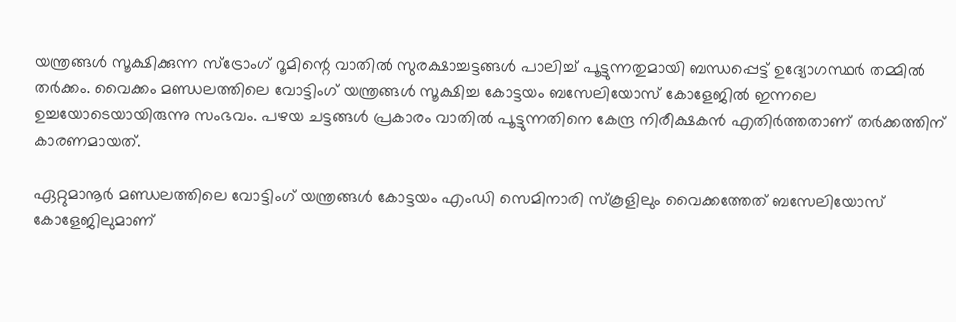യന്ത്രങ്ങൾ സൂക്ഷിക്കുന്ന സ്‌ട്രോംഗ് റൂമിന്റെ വാതിൽ സുരക്ഷാച്ചട്ടങ്ങൾ പാലിച്ച് പൂട്ടുന്നതുമായി ബന്ധപ്പെട്ട് ഉദ്യോഗസ്ഥർ തമ്മിൽ തർക്കം. വൈക്കം മണ്ഡലത്തിലെ വോട്ടിംഗ് യന്ത്രങ്ങൾ സൂക്ഷിച്ച കോട്ടയം ബസേലിയോസ് കോളേജിൽ ഇന്നലെ ഉച്ചയോടെയായിരുന്നു സംഭവം. പഴയ ചട്ടങ്ങൾ പ്രകാരം വാതിൽ പൂട്ടുന്നതിനെ കേന്ദ്ര നിരീക്ഷകൻ എതിർത്തതാണ് തർക്കത്തിന് കാരണമായത്.

ഏറ്റുമാനൂർ മണ്ഡലത്തിലെ വോട്ടിംഗ് യന്ത്രങ്ങൾ കോട്ടയം എംഡി സെമിനാരി സ്‌കൂളിലും വൈക്കത്തേത് ബസേലിയോസ് കോളേജിലുമാണ്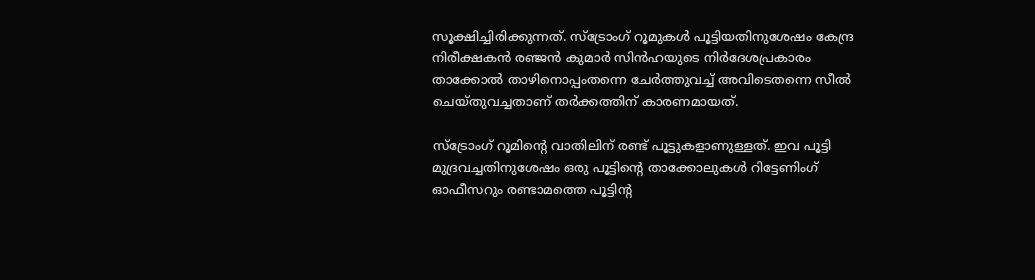സൂക്ഷിച്ചിരിക്കുന്നത്. സ്‌ട്രോംഗ് റൂമുകൾ പൂട്ടിയതിനുശേഷം കേന്ദ്ര നിരീക്ഷകൻ രഞ്ജൻ കുമാർ സിൻഹയുടെ നിർദേശപ്രകാരം താക്കോൽ താഴിനൊപ്പംതന്നെ ചേർത്തുവച്ച് അവിടെതന്നെ സീൽ ചെയ്തുവച്ചതാണ് തർക്കത്തിന് കാരണമായത്.

സ്‌ട്രോംഗ് റൂമിന്റെ വാതിലിന് രണ്ട് പൂട്ടുകളാണുള്ളത്. ഇവ പൂട്ടി മുദ്രവച്ചതിനുശേഷം ഒരു പൂട്ടിന്റെ താക്കോലുകൾ റിട്ടേണിംഗ് ഓഫീസറും രണ്ടാമത്തെ പൂട്ടിന്റ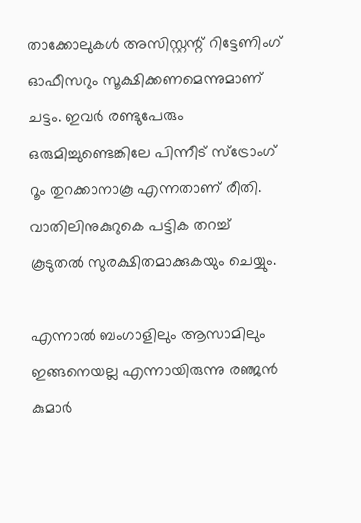താക്കോലുകൾ അസിസ്റ്റന്റ് റിട്ടേണിംഗ് ഓഫീസറും സൂക്ഷിക്കണമെന്നുമാണ് ചട്ടം. ഇവർ രണ്ടുപേരും ഒരുമിച്ചുണ്ടെങ്കിലേ പിന്നീട് സ്ട്രോംഗ് റൂം തുറക്കാനാകൂ എന്നതാണ് രീതി. വാതിലിനുകുറുകെ പട്ടിക തറച്ച് കൂടുതൽ സുരക്ഷിതമാക്കുകയും ചെയ്യും.

എന്നാൽ ബംഗാളിലും ആസാമിലും ഇങ്ങനെയല്ല എന്നായിരുന്നു രഞ്ജൻ കുമാർ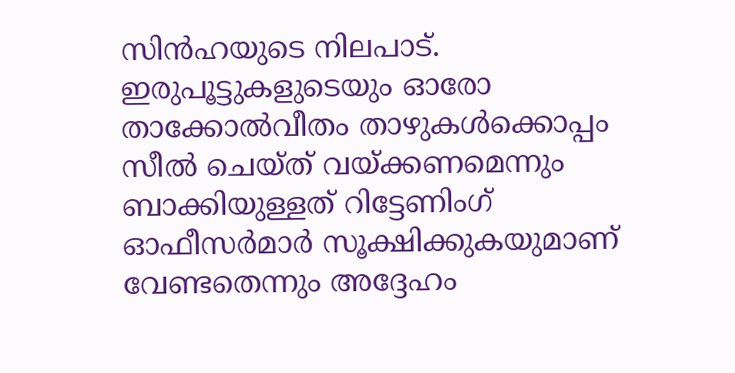സിൻഹയുടെ നിലപാട്. ഇരുപൂട്ടുകളുടെയും ഓരോ താക്കോൽവീതം താഴുകൾക്കൊപ്പം സീൽ ചെയ്ത് വയ്ക്കണമെന്നും ബാക്കിയുള്ളത് റിട്ടേണിംഗ് ഓഫീസർമാർ സൂക്ഷിക്കുകയുമാണ് വേണ്ടതെന്നും അദ്ദേഹം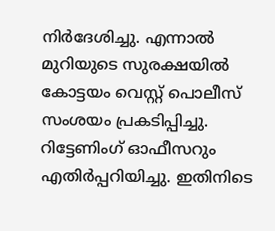നിർദേശിച്ചു. എന്നാൽ മുറിയുടെ സുരക്ഷയിൽ കോട്ടയം വെസ്റ്റ് പൊലീസ് സംശയം പ്രകടിപ്പിച്ചു. റിട്ടേണിംഗ് ഓഫീസറും എതിർപ്പറിയിച്ചു. ഇതിനിടെ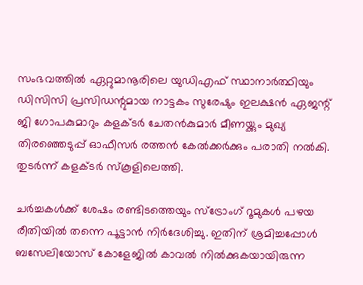സംഭവത്തിൽ ഏറ്റുമാനൂരിലെ യുഡിഎഫ് സ്ഥാനാർത്ഥിയും ഡിസിസി പ്രസിഡന്റുമായ നാട്ടകം സുരേഷും ഇലക്ഷൻ ഏജന്റ് ജി ഗോപകുമാറും കളക്‌ടർ ചേതൻകുമാർ മീണയ്ക്കും മുഖ്യ തിരഞ്ഞെടുപ്പ് ഓഫീസർ രത്തൻ കേൽക്കർക്കും പരാതി നൽകി. തുടർന്ന് കളക്‌ടർ സ്കൂളിലെത്തി.

ചർച്ചകൾക്ക് ശേഷം രണ്ടിടത്തെയും സ്‌ട്രോംഗ് റൂമുകൾ പഴയ രീതിയിൽ തന്നെ പൂട്ടാൻ നിർദേശിച്ചു. ഇതിന് ശ്രമിച്ചപ്പോൾ ബസേലിയോസ് കോളേജിൽ കാവൽ നിൽക്കുകയായിരുന്ന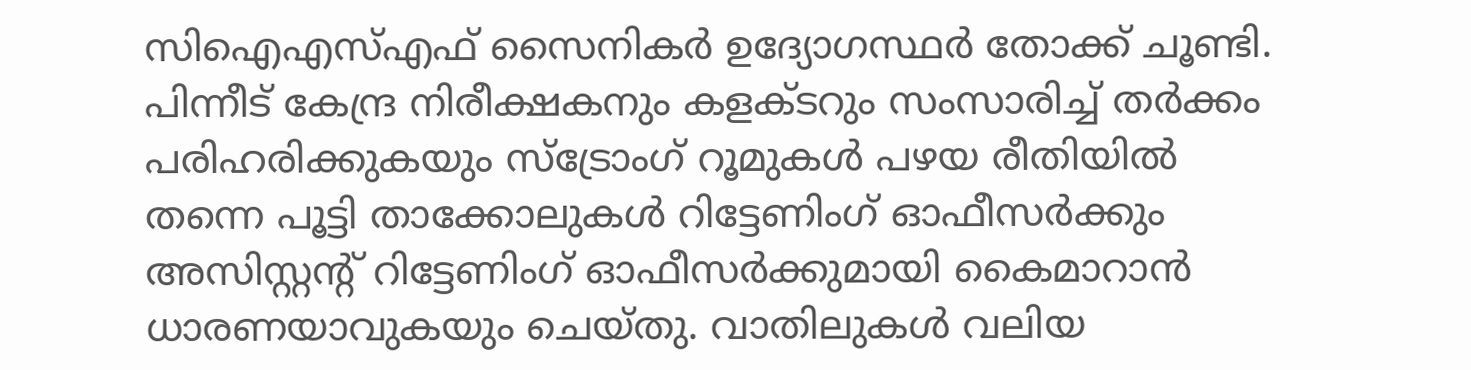സിഐഎസ്‌എഫ് സൈനികർ ഉദ്യോഗസ്ഥർ തോക്ക് ചൂണ്ടി. പിന്നീട് കേന്ദ്ര നിരീക്ഷകനും കളക്‌ടറും സംസാരിച്ച് തർക്കം പരിഹരിക്കുകയും സ്ട്രോംഗ് റൂമുകൾ പഴയ രീതിയിൽ തന്നെ പൂട്ടി താക്കോലുകൾ റിട്ടേണിംഗ് ഓഫീസർക്കും അസിസ്റ്റന്റ് റിട്ടേണിംഗ് ഓഫീസർക്കുമായി കൈമാറാൻ ധാരണയാവുകയും ചെയ്തു. വാതിലുകൾ വലിയ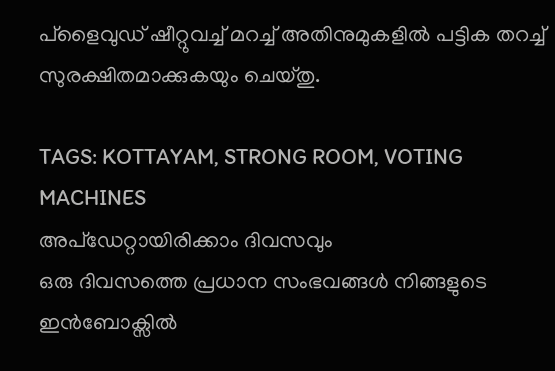പ്ളൈവുഡ് ഷീറ്റുവച്ച് മറച്ച് അതിനുമുകളിൽ പട്ടിക തറച്ച് സുരക്ഷിതമാക്കുകയും ചെയ്തു.

TAGS: KOTTAYAM, STRONG ROOM, VOTING MACHINES
അപ്ഡേറ്റായിരിക്കാം ദിവസവും
ഒരു ദിവസത്തെ പ്രധാന സംഭവങ്ങൾ നിങ്ങളുടെ ഇൻബോക്സിൽ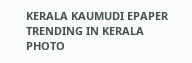KERALA KAUMUDI EPAPER
TRENDING IN KERALA
PHOTO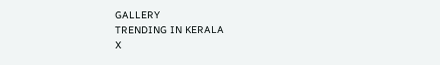GALLERY
TRENDING IN KERALA
X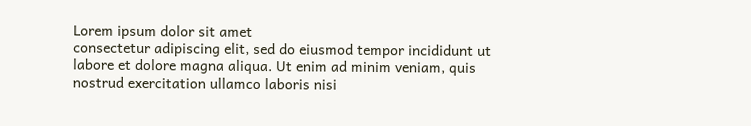Lorem ipsum dolor sit amet
consectetur adipiscing elit, sed do eiusmod tempor incididunt ut labore et dolore magna aliqua. Ut enim ad minim veniam, quis nostrud exercitation ullamco laboris nisi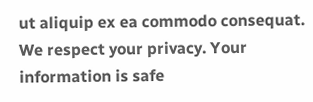ut aliquip ex ea commodo consequat.
We respect your privacy. Your information is safe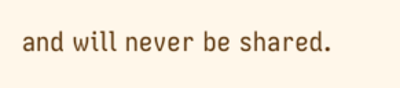and will never be shared.